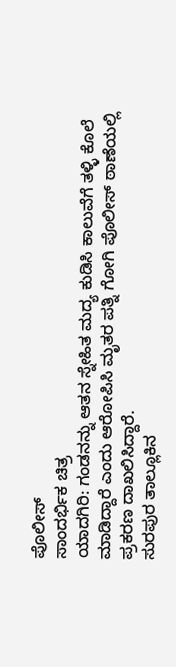ಪೊಲೀಸ್
ಸಾಂದರ್ಭಿಕ ಚಿತ್ರ
ಯಾದಗಿರಿ: ಗಂಡನನ್ನು ಆತನ ಸ್ನೇಹಿತ ಮದ್ಯ ಕುಡಿಸಿ ಕಾಲುವೆಗೆ ತಳ್ಳಿ ಕೊಲೆ ಮಾಡಿದ್ದಾರೆ ಎಂದು ಆರೋಪಿಸಿ ಮೃತರ ಪತ್ನಿ ಗೋಗಿ ಪೊಲೀಸ್ ಠಾಣೆಯಲ್ಲಿ ಪ್ರಕರಣ ದಾಖಲಿಸಿದ್ದಾರೆ.
ಸುರಪುರ ತಾಲ್ಲೂಕಿನ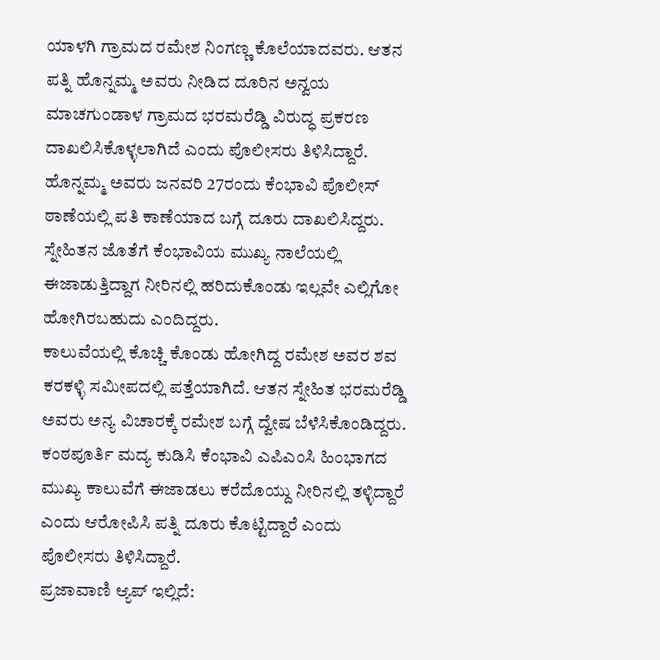ಯಾಳಗಿ ಗ್ರಾಮದ ರಮೇಶ ನಿಂಗಣ್ಣ ಕೊಲೆಯಾದವರು. ಆತನ ಪತ್ನಿ ಹೊನ್ನಮ್ಮ ಅವರು ನೀಡಿದ ದೂರಿನ ಅನ್ವಯ ಮಾಚಗುಂಡಾಳ ಗ್ರಾಮದ ಭರಮರೆಡ್ಡಿ ವಿರುದ್ಧ ಪ್ರಕರಣ ದಾಖಲಿಸಿಕೊಳ್ಳಲಾಗಿದೆ ಎಂದು ಪೊಲೀಸರು ತಿಳಿಸಿದ್ದಾರೆ.
ಹೊನ್ನಮ್ಮ ಅವರು ಜನವರಿ 27ರಂದು ಕೆಂಭಾವಿ ಪೊಲೀಸ್ ಠಾಣೆಯಲ್ಲಿ ಪತಿ ಕಾಣೆಯಾದ ಬಗ್ಗೆ ದೂರು ದಾಖಲಿಸಿದ್ದರು. ಸ್ನೇಹಿತನ ಜೊತೆಗೆ ಕೆಂಭಾವಿಯ ಮುಖ್ಯ ನಾಲೆಯಲ್ಲಿ ಈಜಾಡುತ್ತಿದ್ದಾಗ ನೀರಿನಲ್ಲಿ ಹರಿದುಕೊಂಡು ಇಲ್ಲವೇ ಎಲ್ಲಿಗೋ ಹೋಗಿರಬಹುದು ಎಂದಿದ್ದರು.
ಕಾಲುವೆಯಲ್ಲಿ ಕೊಚ್ಚಿ ಕೊಂಡು ಹೋಗಿದ್ದ ರಮೇಶ ಅವರ ಶವ ಕರಕಳ್ಳಿ ಸಮೀಪದಲ್ಲಿ ಪತ್ತೆಯಾಗಿದೆ. ಆತನ ಸ್ನೇಹಿತ ಭರಮರೆಡ್ಡಿ ಅವರು ಅನ್ಯ ವಿಚಾರಕ್ಕೆ ರಮೇಶ ಬಗ್ಗೆ ದ್ವೇಷ ಬೆಳೆಸಿಕೊಂಡಿದ್ದರು. ಕಂಠಪೂರ್ತಿ ಮದ್ಯ ಕುಡಿಸಿ ಕೆಂಭಾವಿ ಎಪಿಎಂಸಿ ಹಿಂಭಾಗದ ಮುಖ್ಯ ಕಾಲುವೆಗೆ ಈಜಾಡಲು ಕರೆದೊಯ್ದು ನೀರಿನಲ್ಲಿ ತಳ್ಳಿದ್ದಾರೆ ಎಂದು ಆರೋಪಿಸಿ ಪತ್ನಿ ದೂರು ಕೊಟ್ಟಿದ್ದಾರೆ ಎಂದು ಪೊಲೀಸರು ತಿಳಿಸಿದ್ದಾರೆ.
ಪ್ರಜಾವಾಣಿ ಆ್ಯಪ್ ಇಲ್ಲಿದೆ: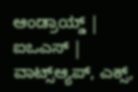ಆಂಡ್ರಾಯ್ಡ್ | ಐಒಎಸ್ | ವಾಟ್ಸ್ಆ್ಯಪ್, ಎಕ್ಸ್,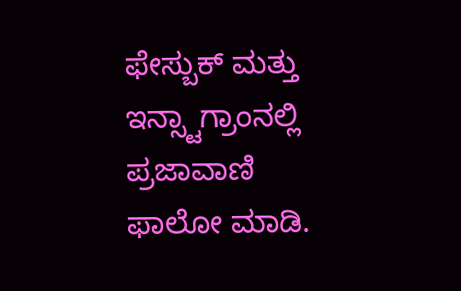ಫೇಸ್ಬುಕ್ ಮತ್ತು ಇನ್ಸ್ಟಾಗ್ರಾಂನಲ್ಲಿ ಪ್ರಜಾವಾಣಿ ಫಾಲೋ ಮಾಡಿ.